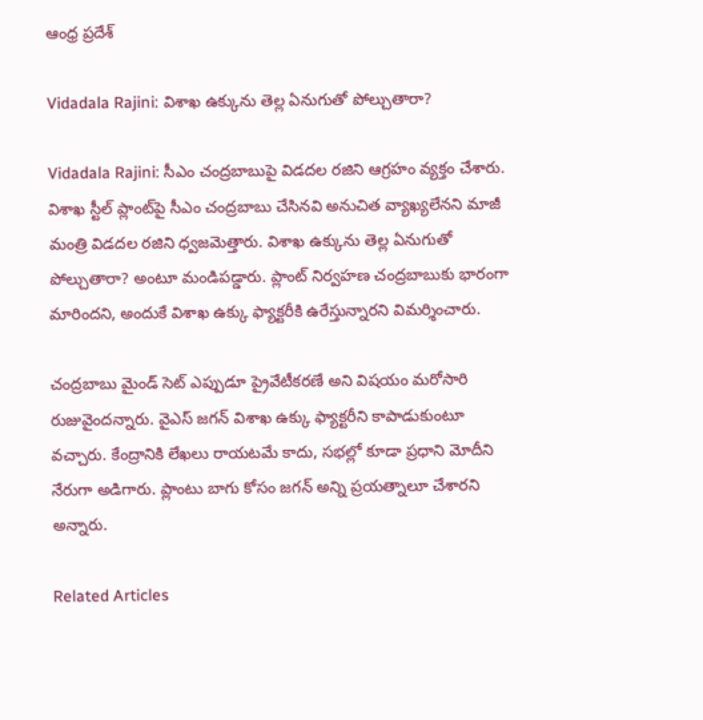ఆంధ్ర ప్రదేశ్

Vidadala Rajini: విశాఖ ఉక్కును తెల్ల ఏనుగుతో పోల్చుతారా?

Vidadala Rajini: సీఎం చంద్రబాబుపై విడదల రజిని ఆగ్రహం వ్యక్తం చేశారు. విశాఖ స్టీల్‌ ప్లాంట్‌పై సీఎం చంద్రబాబు చేసినవి అనుచిత వ్యాఖ్యలేనని మాజీ మంత్రి విడదల రజిని ధ్వజమెత్తారు. విశాఖ ఉక్కును తెల్ల ఏనుగుతో పోల్చుతారా? అంటూ మండిపడ్డారు. ప్లాంట్‌ నిర్వహణ చంద్రబాబుకు భారంగా మారిందని, అందుకే విశాఖ ఉక్కు ఫ్యాక్టరీకి ఉరేస్తున్నారని విమర్శించారు.

చంద్రబాబు మైండ్‌ సెట్‌ ఎప్పుడూ ప్రైవేటీకరణే అని విషయం మరోసారి రుజువైందన్నారు. వైఎస్ జగన్ విశాఖ ఉక్కు ఫ్యాక్టరీని కాపాడుకుంటూ వచ్చారు. కేంద్రానికి లేఖలు రాయటమే కాదు, సభల్లో కూడా ప్రధాని మోదీని నేరుగా అడిగారు. ప్లాంటు బాగు కోసం జగన్ అన్ని ప్రయత్నాలూ చేశారని అన్నారు.

Related Articles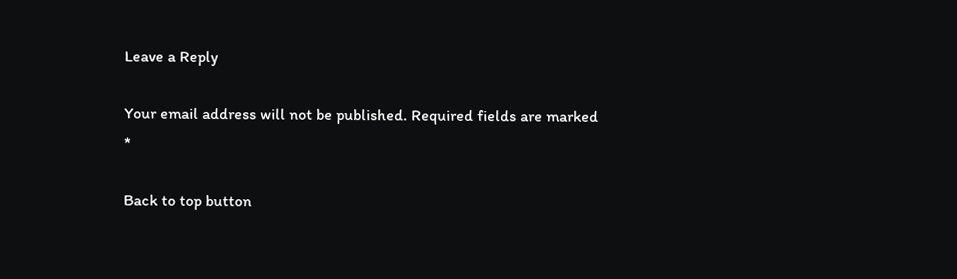Leave a Reply

Your email address will not be published. Required fields are marked *

Back to top button